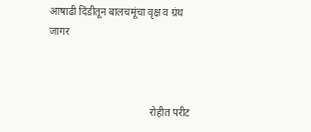आषाढी दिंडीतून बालचमूंचा वृक्ष व ग्रंथ जागर



                                       रोहीत परीट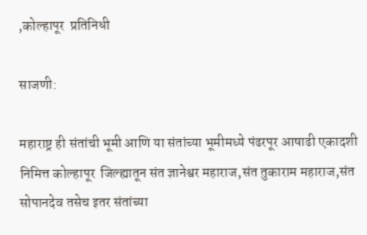,कोल्हापूर  प्रतिनिधी

साजणी:

महाराष्ट्र ही संतांची भूमी आणि या संतांच्या भूमीमध्ये पंढरपूर आषाढी एकादशी निमित्त कोल्हापूर  जिल्ह्यातून संत ज्ञानेश्वर महाराज,संत तुकाराम महाराज,संत सोपानदेव तसेच इतर संतांच्या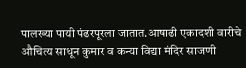पालख्या पायी पंढरपूरला जातात.आषाढी एकादशी वारीचे औचित्य साधून कुमार व कन्या विद्या मंदिर साजणी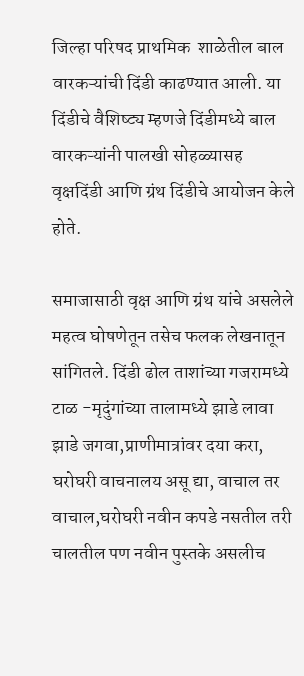जिल्हा परिषद प्राथमिक  शाळेतील बाल वारकऱ्यांची दिंडी काढण्यात आली. या दिंडीचे वैशिष्ट्य म्हणजे दिंडीमध्ये बाल वारकऱ्यांनी पालखी सोहळ्यासह वृक्षदिंडी आणि ग्रंथ दिंडीचे आयोजन केले होते.

समाजासाठी वृक्ष आणि ग्रंथ यांचे असलेले महत्व घोषणेतून तसेच फलक लेखनातून  सांगितले. दिंडी ढोल ताशांच्या गजरामध्ये टाळ -मृदुंगांच्या तालामध्ये झाडे लावा झाडे जगवा,प्राणीमात्रांवर दया करा, घरोघरी वाचनालय असू द्या, वाचाल तर वाचाल,घरोघरी नवीन कपडे नसतील तरी चालतील पण नवीन पुस्तके असलीच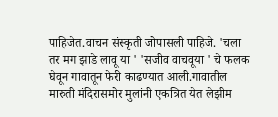पाहिजेत.वाचन संस्कृती जोपासली पाहिजे. 'चला तर मग झाडे लावू या ' 'सजीव वाचवूया ' चे फलक घेवून गावातून फेरी काढण्यात आली.गावातील मारुती मंदिरासमोर मुलांनी एकत्रित येत लेझीम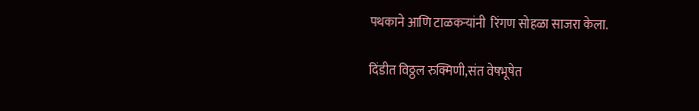पथकाने आणि टाळकऱ्यांनी  रिंगण सोहळा साजरा केला.

दिंडीत विठ्ठल रुक्मिणी,संत वेषभूषेत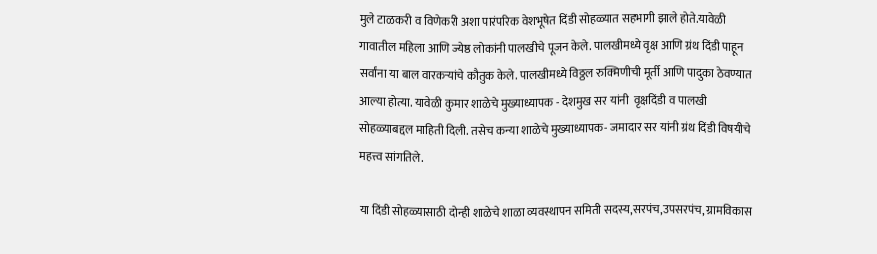मुले टाळकरी व विणेकरी अशा पारंपरिक वेशभूषेत दिंडी सोहळ्यात सहभागी झाले होते.यावेळी गावातील महिला आणि ज्येष्ठ लोकांनी पालखीचे पूजन केले. पालखीमध्ये वृक्ष आणि ग्रंथ दिंडी पाहून सर्वांना या बाल वारकऱ्यांचे कौतुक केले. पालखीमध्ये विठ्ठल रुक्मिणीची मूर्ती आणि पादुका ठेवण्यात आल्या होत्या. यावेळी कुमार शाळेचे मुख्याध्यापक - देशमुख सर यांनी  वृक्षदिंडी व पालखी सोहळ्याबद्दल माहिती दिली. तसेच कन्या शाळेचे मुख्याध्यापक- जमादार सर यांनी ग्रंथ दिंडी विषयीचे  महत्त्व सांगतिले.

या दिंडी सोहळ्यासाठी दोन्ही शाळेचे शाळा व्यवस्थापन समिती सदस्य,सरपंच,उपसरपंच, ग्रामविकास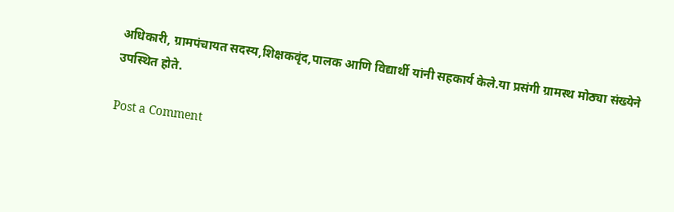अधिकारी, ग्रामपंचायत सदस्य,शिक्षकवृंद,पालक आणि विद्यार्थी यांनी सहकार्य केले.या प्रसंगी ग्रामस्थ मोठ्या संख्येने उपस्थित होते.

Post a Comment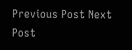Previous Post Next Post